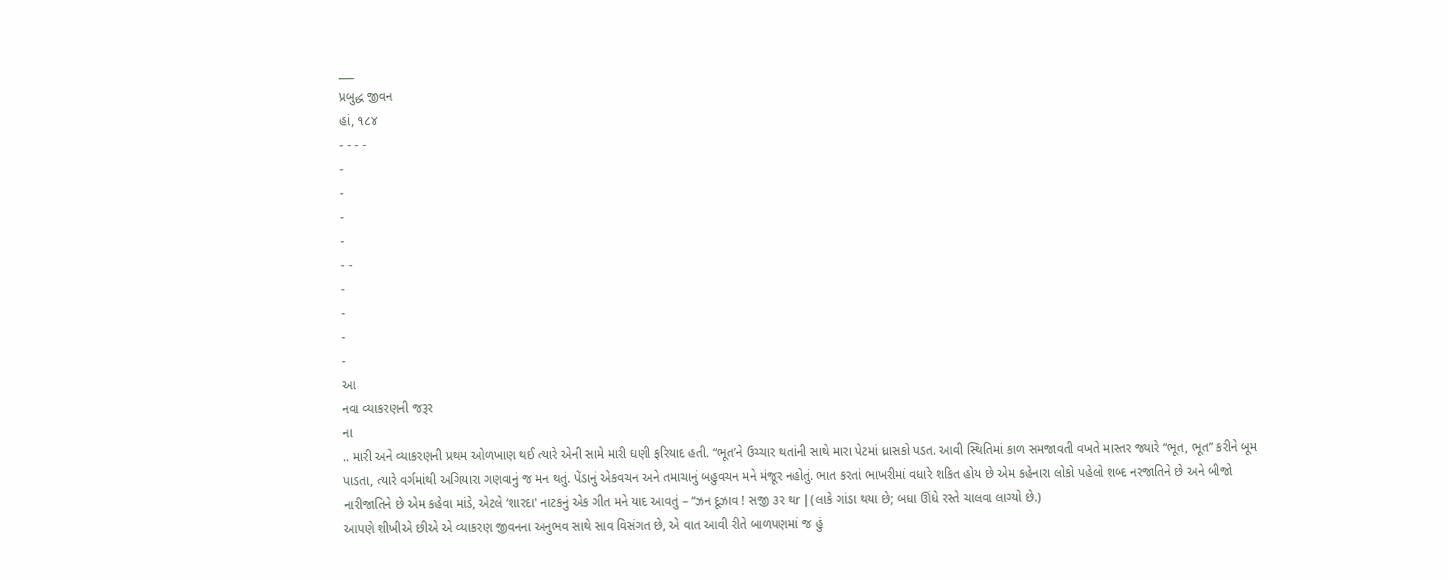___
પ્રબુદ્ધ જીવન
હાં, ૧૮૪
- - - -
-
-
-
-
- -
-
-
-
-
આ
નવા વ્યાકરણની જરૂર
ના
.. મારી અને વ્યાકરણની પ્રથમ ઓળખાણ થઈ ત્યારે એની સામે મારી ઘણી ફરિયાદ હતી. “ભૂત’ને ઉચ્ચાર થતાંની સાથે મારા પેટમાં ધ્રાસકો પડત. આવી સ્થિતિમાં કાળ સમજાવતી વખતે માસ્તર જ્યારે “ભૂત, ભૂત” કરીને બૂમ પાડતા, ત્યારે વર્ગમાંથી અગિયારા ગણવાનું જ મન થતું. પેંડાનું એકવચન અને તમાચાનું બહુવચન મને મંજૂર નહોતું. ભાત કરતાં ભાખરીમાં વધારે શકિત હોય છે એમ કહેનારા લોકો પહેલો શબ્દ નરજાતિને છે અને બીજો નારીજાતિને છે એમ કહેવા માંડે, એટલે ‘શારદા' નાટકનું એક ગીત મને યાદ આવતું – “ઝન દૂઝાવ ! સજી ૩ર થr | (લાકે ગાંડા થયા છે; બધા ઊંધે રસ્તે ચાલવા લાગ્યો છે.)
આપણે શીખીએ છીએ એ વ્યાકરણ જીવનના અનુભવ સાથે સાવ વિસંગત છે, એ વાત આવી રીતે બાળપણમાં જ હું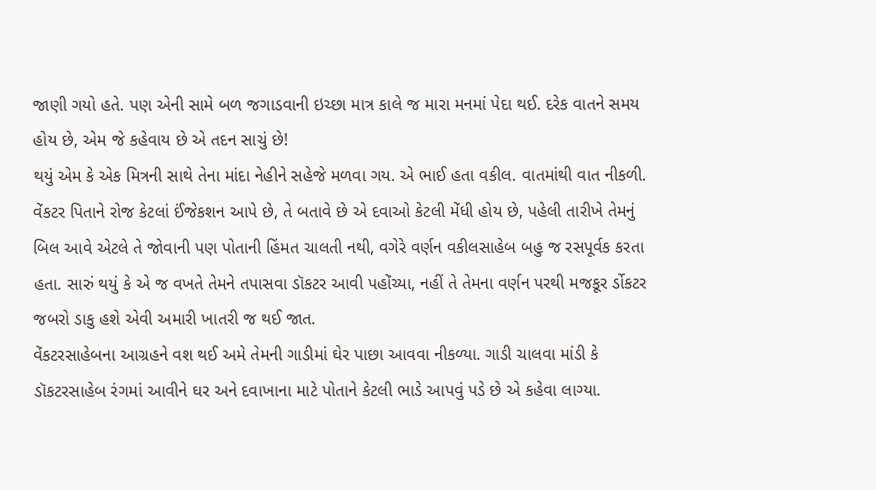જાણી ગયો હતે. પણ એની સામે બળ જગાડવાની ઇચ્છા માત્ર કાલે જ મારા મનમાં પેદા થઈ. દરેક વાતને સમય હોય છે, એમ જે કહેવાય છે એ તદન સાચું છે!
થયું એમ કે એક મિત્રની સાથે તેના માંદા નેહીને સહેજે મળવા ગય. એ ભાઈ હતા વકીલ. વાતમાંથી વાત નીકળી. વેંકટર પિતાને રોજ કેટલાં ઈંજેકશન આપે છે, તે બતાવે છે એ દવાઓ કેટલી મેંધી હોય છે, પહેલી તારીખે તેમનું બિલ આવે એટલે તે જોવાની પણ પોતાની હિંમત ચાલતી નથી, વગેરે વર્ણન વકીલસાહેબ બહુ જ રસપૂર્વક કરતા હતા. સારું થયું કે એ જ વખતે તેમને તપાસવા ડૉકટર આવી પહોંચ્યા, નહીં તે તેમના વર્ણન પરથી મજકૂર ર્ડોકટર જબરો ડાકુ હશે એવી અમારી ખાતરી જ થઈ જાત.
વેંકટરસાહેબના આગ્રહને વશ થઈ અમે તેમની ગાડીમાં ઘેર પાછા આવવા નીકળ્યા. ગાડી ચાલવા માંડી કે ડૉકટરસાહેબ રંગમાં આવીને ઘર અને દવાખાના માટે પોતાને કેટલી ભાડે આપવું પડે છે એ કહેવા લાગ્યા.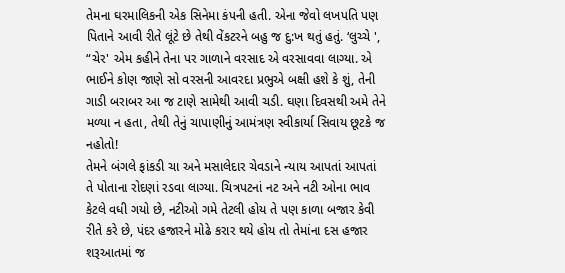તેમના ઘરમાલિકની એક સિનેમા કંપની હતી. એના જેવો લખપતિ પણ પિતાને આવી રીતે લૂંટે છે તેથી વેંકટરને બહુ જ દુ:ખ થતું હતું. ‘લુચ્ચે ', “ચેર' એમ કહીને તેના પર ગાળાને વરસાદ એ વરસાવવા લાગ્યા. એ ભાઈને કોણ જાણે સો વરસની આવરદા પ્રભુએ બક્ષી હશે કે શું, તેની ગાડી બરાબર આ જ ટાણે સામેથી આવી ચડી. ઘણા દિવસથી અમે તેને મળ્યા ન હતા, તેથી તેનું ચાપાણીનું આમંત્રણ સ્વીકાર્યા સિવાય છૂટકે જ નહોતો!
તેમને બંગલે ફાંકડી ચા અને મસાલેદાર ચેવડાને ન્યાય આપતાં આપતાં તે પોતાના રોદણાં રડવા લાગ્યા. ચિત્રપટનાં નટ અને નટી ઓના ભાવ કેટલે વધી ગયો છે, નટીઓ ગમે તેટલી હોય તે પણ કાળા બજાર કેવી રીતે કરે છે, પંદર હજારને મોઢે કરાર થયે હોય તો તેમાંના દસ હજાર શરૂઆતમાં જ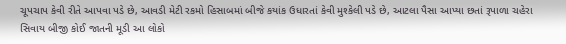ચૂપચાપ કેવી રીતે આપવા પડે છે, આવડી મેટી રકમો હિસાબમાં બીજે કયાંક ઉધારતાં કેવી મુશ્કેલી પડે છે, આટલા પૈસા આપ્યા છતાં રૂપાળા ચહેરા સિવાય બીજી કોઈ જાતની મૂડી આ લોકો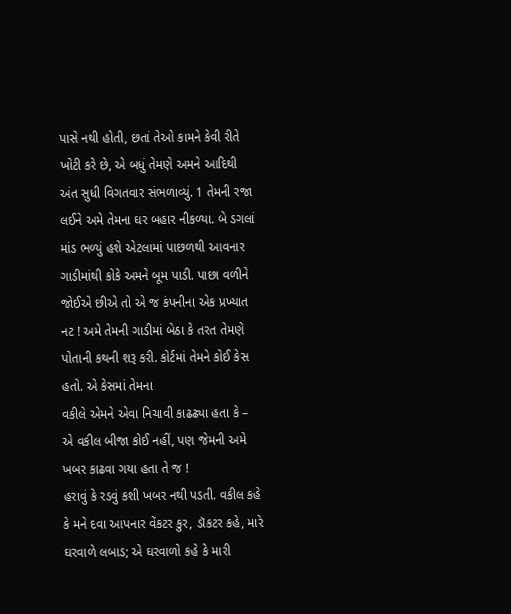પાસે નથી હોતી, છતાં તેઓ કામને કેવી રીતે ખોટી કરે છે, એ બધું તેમણે અમને આદિથી
અંત સુધી વિગતવાર સંભળાવ્યું. 1 તેમની રજા લઈને અમે તેમના ઘર બહાર નીકળ્યા. બે ડગલાં માંડ ભળ્યું હશે એટલામાં પાછળથી આવનાર ગાડીમાંથી કોકે અમને બૂમ પાડી. પાછા વળીને જોઈએ છીએ તો એ જ કંપનીના એક પ્રખ્યાત નટ ! અમે તેમની ગાડીમાં બેઠા કે તરત તેમણે પોતાની કથની શરૂ કરી. કોર્ટમાં તેમને કોઈ કેસ હતો. એ કેસમાં તેમના
વકીલે એમને એવા નિચાવી કાઢઢ્યા હતા કે –
એ વકીલ બીજા કોઈ નહીં, પણ જેમની અમે ખબર કાઢવા ગયા હતા તે જ !
હરાવું કે રડવું કશી ખબર નથી પડતી. વકીલ કહે કે મને દવા આપનાર વેંકટર કુર, ડૉકટર કહે, મારે ઘરવાળે લબાડ; એ ઘરવાળો કહે કે મારી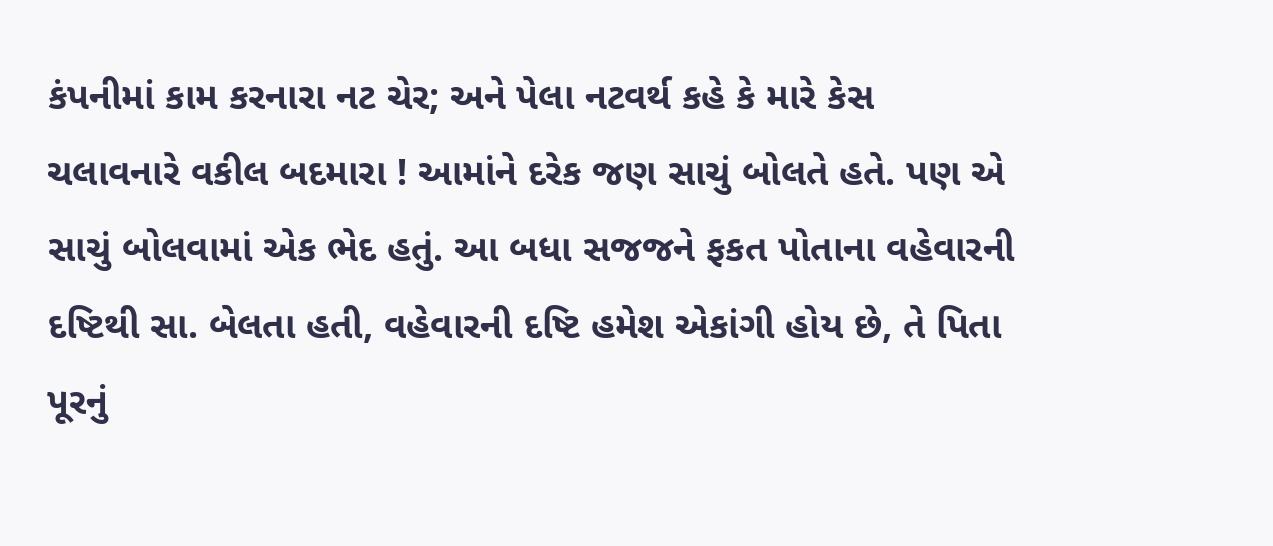કંપનીમાં કામ કરનારા નટ ચેર; અને પેલા નટવર્થ કહે કે મારે કેસ ચલાવનારે વકીલ બદમારા ! આમાંને દરેક જણ સાચું બોલતે હતે. પણ એ સાચું બોલવામાં એક ભેદ હતું. આ બધા સજજને ફકત પોતાના વહેવારની દષ્ટિથી સા. બેલતા હતી, વહેવારની દષ્ટિ હમેશ એકાંગી હોય છે, તે પિતા પૂરનું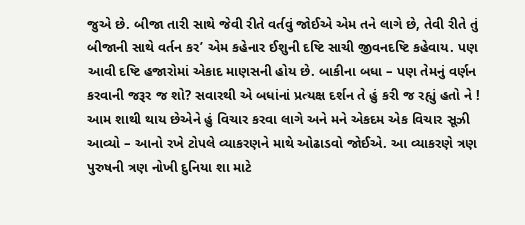જુએ છે. બીજા તારી સાથે જેવી રીતે વર્તવું જોઈએ એમ તને લાગે છે, તેવી રીતે તું બીજાની સાથે વર્તન કર’ એમ કહેનાર ઈશુની દષ્ટિ સાચી જીવનદષ્ટિ કહેવાય. પણ આવી દષ્ટિ હજારોમાં એકાદ માણસની હોય છે. બાકીના બધા – પણ તેમનું વર્ણન કરવાની જરૂર જ શો? સવારથી એ બધાંનાં પ્રત્યક્ષ દર્શન તે હું કરી જ રહ્યું હતો ને !
આમ શાથી થાય છેએને હું વિચાર કરવા લાગે અને મને એકદમ એક વિચાર સૂઝી આવ્યો – આનો રખે ટોપલે વ્યાકરણને માથે ઓઢાડવો જોઈએ. આ વ્યાકરણે ત્રણ પુરુષની ત્રણ નોખી દુનિયા શા માટે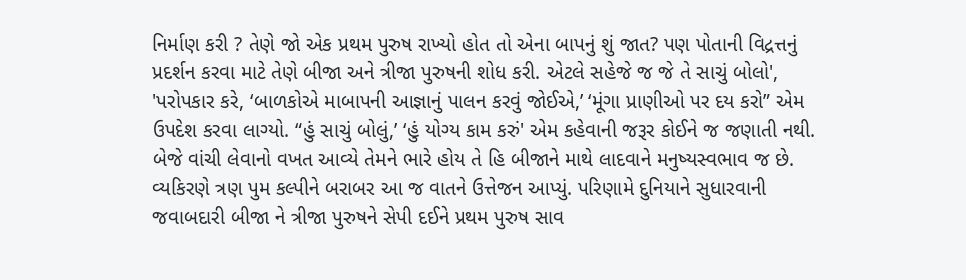નિર્માણ કરી ? તેણે જો એક પ્રથમ પુરુષ રાખ્યો હોત તો એના બાપનું શું જાત? પણ પોતાની વિદ્રત્તનું પ્રદર્શન કરવા માટે તેણે બીજા અને ત્રીજા પુરુષની શોધ કરી. એટલે સહેજે જ જે તે સાચું બોલો', 'પરોપકાર કરે, ‘બાળકોએ માબાપની આજ્ઞાનું પાલન કરવું જોઈએ,’ ‘મૂંગા પ્રાણીઓ પર દય કરો” એમ ઉપદેશ કરવા લાગ્યો. “હું સાચું બોલું,’ ‘હું યોગ્ય કામ કરું' એમ કહેવાની જરૂર કોઈને જ જણાતી નથી. બેજે વાંચી લેવાનો વખત આવ્યે તેમને ભારે હોય તે હિ બીજાને માથે લાદવાને મનુષ્યસ્વભાવ જ છે. વ્યકિરણે ત્રણ પુમ કલ્પીને બરાબર આ જ વાતને ઉત્તેજન આપ્યું. પરિણામે દુનિયાને સુધારવાની જવાબદારી બીજા ને ત્રીજા પુરુષને સેપી દઈને પ્રથમ પુરુષ સાવ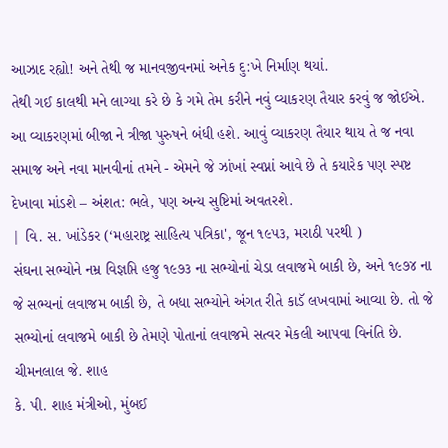આઝાદ રહ્યો! અને તેથી જ માનવજીવનમાં અનેક દુ:ખે નિર્માણ થયાં.
તેથી ગઈ કાલથી મને લાગ્યા કરે છે કે ગમે તેમ કરીને નવું વ્યાકરણ તૈયાર કરવું જ જોઈએ. આ વ્યાકરણમાં બીજા ને ત્રીજા પુરુષને બંધી હશે. આવું વ્યાકરણ તૈયાર થાય તે જ નવા સમાજ અને નવા માનવીનાં તમને - એમને જે ઝાંખાં સ્વપ્નાં આવે છે તે કયારેક પણ સ્પષ્ટ દેખાવા માંડશે – અંશત: ભલે, પણ અન્ય સુષ્ટિમાં અવતરશે.
| વિ. સ. ખાંડેકર (‘મહારાષ્ટ્ર સાહિત્ય પત્રિકા', જૂન ૧૯૫૩, મરાઠી પરથી )
સંઘના સભ્યોને નમ્ર વિજ્ઞપ્તિ હજુ ૧૯૭૩ ના સભ્યોનાં ચેડા લવાજમે બાકી છે, અને ૧૯૭૪ ના જે સભ્યનાં લવાજમ બાકી છે, તે બધા સભ્યોને અંગત રીતે કાડૅ લખવામાં આવ્યા છે. તો જે સભ્યોનાં લવાજમે બાકી છે તેમણે પોતાનાં લવાજમે સત્વર મેકલી આપવા વિનંતિ છે.
ચીમનલાલ જે. શાહ
કે. પી. શાહ મંત્રીઓ, મુંબઈ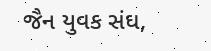જૈન યુવક સંઘ,